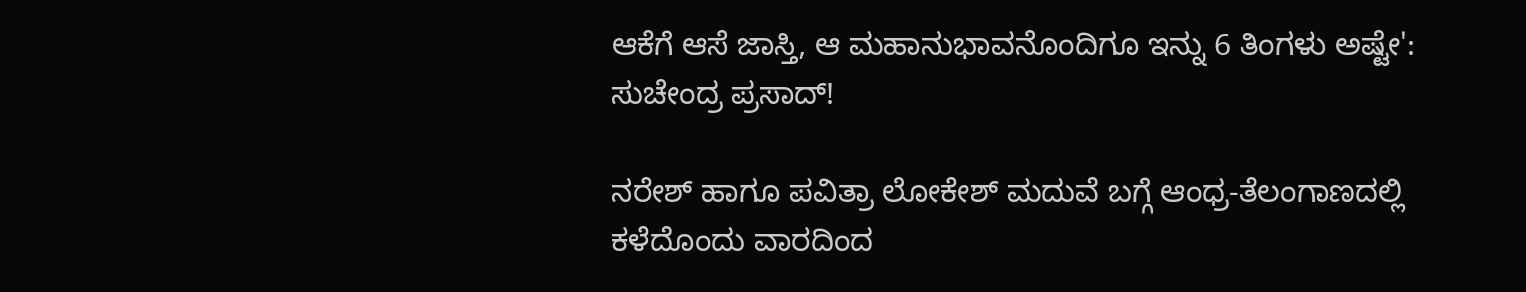ಆಕೆಗೆ ಆಸೆ ಜಾಸ್ತಿ, ಆ ಮಹಾನುಭಾವನೊಂದಿಗೂ ಇನ್ನು 6 ತಿಂಗಳು ಅಷ್ಟೇ': ಸುಚೇಂದ್ರ ಪ್ರಸಾದ್!

ನರೇಶ್ ಹಾಗೂ ಪವಿತ್ರಾ ಲೋಕೇಶ್ ಮದುವೆ ಬಗ್ಗೆ ಆಂಧ್ರ-ತೆಲಂಗಾಣದಲ್ಲಿ ಕಳೆದೊಂದು ವಾರದಿಂದ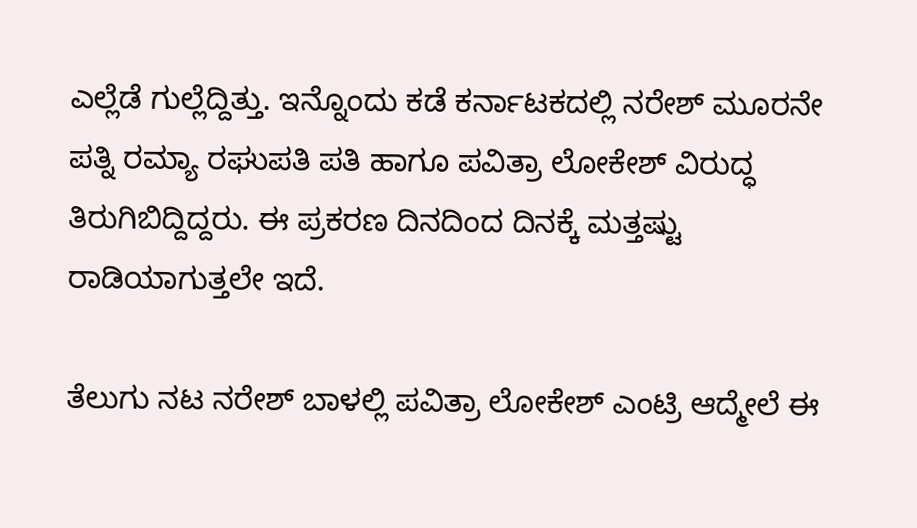ಎಲ್ಲೆಡೆ ಗುಲ್ಲೆದ್ದಿತ್ತು. ಇನ್ನೊಂದು ಕಡೆ ಕರ್ನಾಟಕದಲ್ಲಿ ನರೇಶ್ ಮೂರನೇ ಪತ್ನಿ ರಮ್ಯಾ ರಘುಪತಿ ಪತಿ ಹಾಗೂ ಪವಿತ್ರಾ ಲೋಕೇಶ್ ವಿರುದ್ಧ ತಿರುಗಿಬಿದ್ದಿದ್ದರು. ಈ ಪ್ರಕರಣ ದಿನದಿಂದ ದಿನಕ್ಕೆ ಮತ್ತಷ್ಟು ರಾಡಿಯಾಗುತ್ತಲೇ ಇದೆ.

ತೆಲುಗು ನಟ ನರೇಶ್ ಬಾಳಲ್ಲಿ ಪವಿತ್ರಾ ಲೋಕೇಶ್ ಎಂಟ್ರಿ ಆದ್ಮೇಲೆ ಈ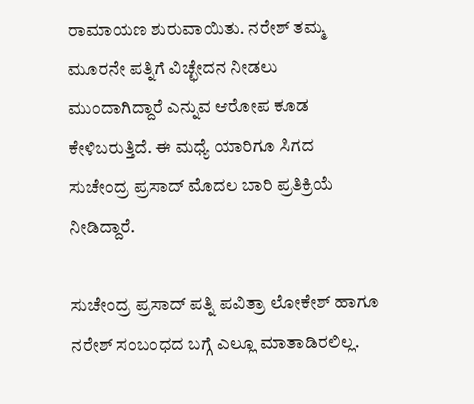ರಾಮಾಯಣ ಶುರುವಾಯಿತು. ನರೇಶ್ ತಮ್ಮ ಮೂರನೇ ಪತ್ನಿಗೆ ವಿಚ್ಛೇದನ ನೀಡಲು ಮುಂದಾಗಿದ್ದಾರೆ ಎನ್ನುವ ಆರೋಪ ಕೂಡ ಕೇಳಿಬರುತ್ತಿದೆ. ಈ ಮಧ್ಯೆ ಯಾರಿಗೂ ಸಿಗದ ಸುಚೇಂದ್ರ ಪ್ರಸಾದ್ ಮೊದಲ ಬಾರಿ ಪ್ರತಿಕ್ರಿಯೆ ನೀಡಿದ್ದಾರೆ.

ಸುಚೇಂದ್ರ ಪ್ರಸಾದ್ ಪತ್ನಿ ಪವಿತ್ರಾ ಲೋಕೇಶ್ ಹಾಗೂ ನರೇಶ್ ಸಂಬಂಧದ ಬಗ್ಗೆ ಎಲ್ಲೂ ಮಾತಾಡಿರಲಿಲ್ಲ.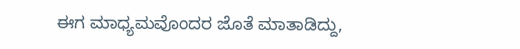ಈಗ ಮಾಧ್ಯಮವೊಂದರ ಜೊತೆ ಮಾತಾಡಿದ್ದು,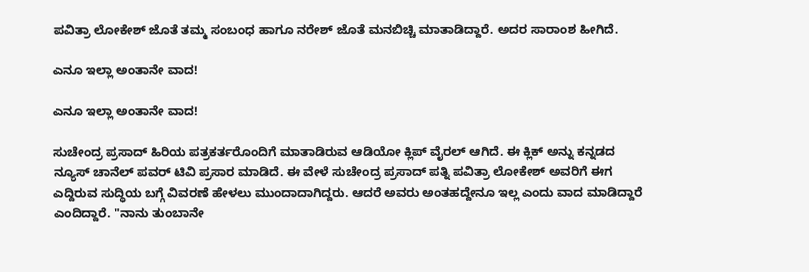ಪವಿತ್ರಾ ಲೋಕೇಶ್ ಜೊತೆ ತಮ್ಮ ಸಂಬಂಧ ಹಾಗೂ ನರೇಶ್ ಜೊತೆ ಮನಬಿಚ್ಚಿ ಮಾತಾಡಿದ್ದಾರೆ. ಅದರ ಸಾರಾಂಶ ಹೀಗಿದೆ.

ಎನೂ ಇಲ್ಲಾ ಅಂತಾನೇ ವಾದ!

ಎನೂ ಇಲ್ಲಾ ಅಂತಾನೇ ವಾದ!

ಸುಚೇಂದ್ರ ಪ್ರಸಾದ್ ಹಿರಿಯ ಪತ್ರಕರ್ತರೊಂದಿಗೆ ಮಾತಾಡಿರುವ ಆಡಿಯೋ ಕ್ಲಿಪ್ ವೈರಲ್ ಆಗಿದೆ. ಈ ಕ್ಲಿಕ್ ಅನ್ನು ಕನ್ನಡದ ನ್ಯೂಸ್ ಚಾನೆಲ್ ಪವರ್‌ ಟಿವಿ ಪ್ರಸಾರ ಮಾಡಿದೆ. ಈ ವೇಳೆ ಸುಚೇಂದ್ರ ಪ್ರಸಾದ್ ಪತ್ನಿ ಪವಿತ್ರಾ ಲೋಕೇಶ್ ಅವರಿಗೆ ಈಗ ಎದ್ದಿರುವ ಸುದ್ಧಿಯ ಬಗ್ಗೆ ವಿವರಣೆ ಹೇಳಲು ಮುಂದಾದಾಗಿದ್ದರು. ಆದರೆ ಅವರು ಅಂತಹದ್ದೇನೂ ಇಲ್ಲ ಎಂದು ವಾದ ಮಾಡಿದ್ದಾರೆ ಎಂದಿದ್ದಾರೆ. "ನಾನು ತುಂಬಾನೇ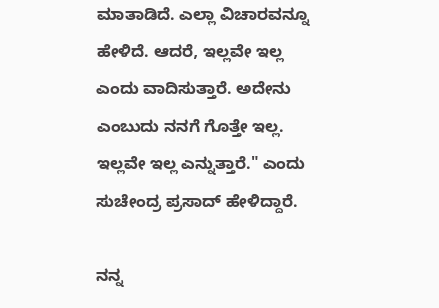ಮಾತಾಡಿದೆ. ಎಲ್ಲಾ ವಿಚಾರವನ್ನೂ ಹೇಳಿದೆ. ಆದರೆ, ಇಲ್ಲವೇ ಇಲ್ಲ ಎಂದು ವಾದಿಸುತ್ತಾರೆ. ಅದೇನು ಎಂಬುದು ನನಗೆ ಗೊತ್ತೇ ಇಲ್ಲ. ಇಲ್ಲವೇ ಇಲ್ಲ ಎನ್ನುತ್ತಾರೆ." ಎಂದು ಸುಚೇಂದ್ರ ಪ್ರಸಾದ್ ಹೇಳಿದ್ದಾರೆ.

ನನ್ನ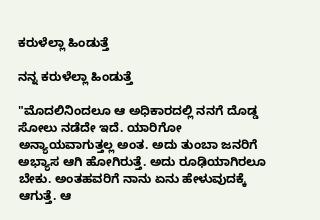ಕರುಳೆಲ್ಲಾ ಹಿಂಡುತ್ತೆ

ನನ್ನ ಕರುಳೆಲ್ಲಾ ಹಿಂಡುತ್ತೆ

"ಮೊದಲಿನಿಂದಲೂ ಆ ಅಧಿಕಾರದಲ್ಲಿ ನನಗೆ ದೊಡ್ಡ ಸೋಲು ನಡೆದೇ ಇದೆ. ಯಾರಿಗೋ ಅನ್ಯಾಯವಾಗುತ್ತಲ್ಲ ಅಂತ. ಅದು ತುಂಬಾ ಜನರಿಗೆ ಅಭ್ಯಾಸ ಆಗಿ ಹೋಗಿರುತ್ತೆ. ಅದು ರೂಢಿಯಾಗಿರಲೂ ಬೇಕು. ಅಂತಹವರಿಗೆ ನಾನು ಏನು ಹೇಳುವುದಕ್ಕೆ ಆಗುತ್ತೆ. ಆ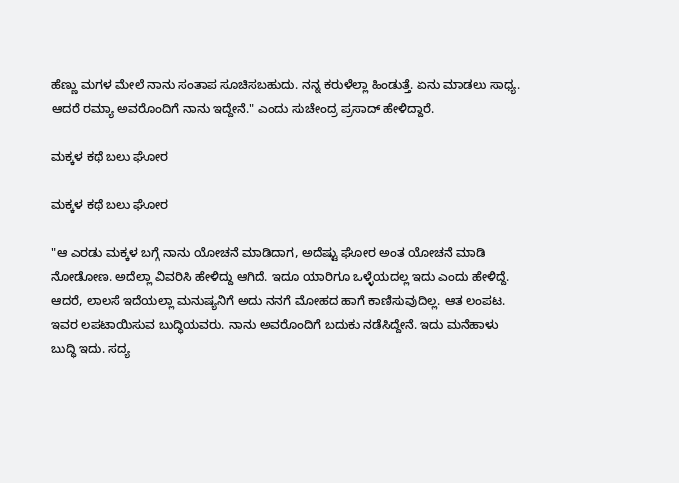ಹೆಣ್ಣು ಮಗಳ ಮೇಲೆ ನಾನು ಸಂತಾಪ ಸೂಚಿಸಬಹುದು. ನನ್ನ ಕರುಳೆಲ್ಲಾ ಹಿಂಡುತ್ತೆ. ಏನು ಮಾಡಲು ಸಾಧ್ಯ. ಆದರೆ ರಮ್ಯಾ ಅವರೊಂದಿಗೆ ನಾನು ಇದ್ದೇನೆ." ಎಂದು ಸುಚೇಂದ್ರ ಪ್ರಸಾದ್ ಹೇಳಿದ್ದಾರೆ.

ಮಕ್ಕಳ ಕಥೆ ಬಲು ಘೋರ

ಮಕ್ಕಳ ಕಥೆ ಬಲು ಘೋರ

"ಆ ಎರಡು ಮಕ್ಕಳ ಬಗ್ಗೆ ನಾನು ಯೋಚನೆ ಮಾಡಿದಾಗ, ಅದೆಷ್ಟು ಘೋರ ಅಂತ ಯೋಚನೆ ಮಾಡಿ ನೋಡೋಣ. ಅದೆಲ್ಲಾ ವಿವರಿಸಿ ಹೇಳಿದ್ದು ಆಗಿದೆ. ಇದೂ ಯಾರಿಗೂ ಒಳ್ಳೆಯದಲ್ಲ ಇದು ಎಂದು ಹೇಳಿದ್ದೆ. ಆದರೆ, ಲಾಲಸೆ ಇದೆಯಲ್ಲಾ ಮನುಷ್ಯನಿಗೆ ಅದು ನನಗೆ ಮೋಹದ ಹಾಗೆ ಕಾಣಿಸುವುದಿಲ್ಲ. ಆತ ಲಂಪಟ. ಇವರ ಲಪಟಾಯಿಸುವ ಬುದ್ಧಿಯವರು. ನಾನು ಅವರೊಂದಿಗೆ ಬದುಕು ನಡೆಸಿದ್ದೇನೆ. ಇದು ಮನೆಹಾಳು ಬುದ್ಧಿ ಇದು. ಸದ್ಯ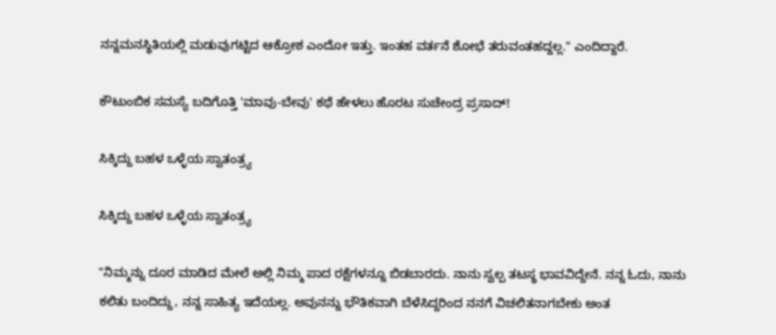ನನ್ನಮನಸ್ಥಿತಿಯಲ್ಲಿ ಮಡುವುಗಟ್ಟಿದ ಆಕ್ರೋಶ ಎಂದೋ ಇತ್ತು. ಇಂತಹ ವರ್ತನೆ ಶೋಭೆ ತರುವಂತಹದ್ದಲ್ಲ." ಎಂದಿದ್ದಾರೆ.

ಕೌಟುಂಬಿಕ ಸಮಸ್ಯೆ ಬದಿಗೊತ್ತಿ 'ಮಾವು-ಬೇವು' ಕಥೆ ಹೇಳಲು ಹೊರಟ ಸುಚೇಂದ್ರ ಪ್ರಸಾದ್!

ಸಿಕ್ಕಿದ್ದು ಬಹಳ ಒಳ್ಳೆಯ ಸ್ವಾತಂತ್ರ್ಯ

ಸಿಕ್ಕಿದ್ದು ಬಹಳ ಒಳ್ಳೆಯ ಸ್ವಾತಂತ್ರ್ಯ

"ನಿಮ್ಮನ್ನು ದೂರ ಮಾಡಿದ ಮೇಲೆ ಅಲ್ಲಿ ನಿಮ್ಮ ಪಾದ ರಕ್ಷೆಗಳನ್ನೂ ಬಿಡಬಾರದು. ನಾನು ಸ್ವಲ್ಪ ತಟಸ್ಥ ಭಾವವಿದ್ದೇನೆ. ನನ್ನ ಓದು, ನಾನು ಕಲಿತು ಬಂದಿದ್ದು, ನನ್ನ ಸಾಹಿತ್ಯ ಇದೆಯಲ್ಲ. ಅವುನನ್ನು ಭೌತಿಕವಾಗಿ ಬೆಳೆಸಿದ್ದರಿಂದ ನನಗೆ ವಿಚಲಿತನಾಗಬೇಕು ಅಂತ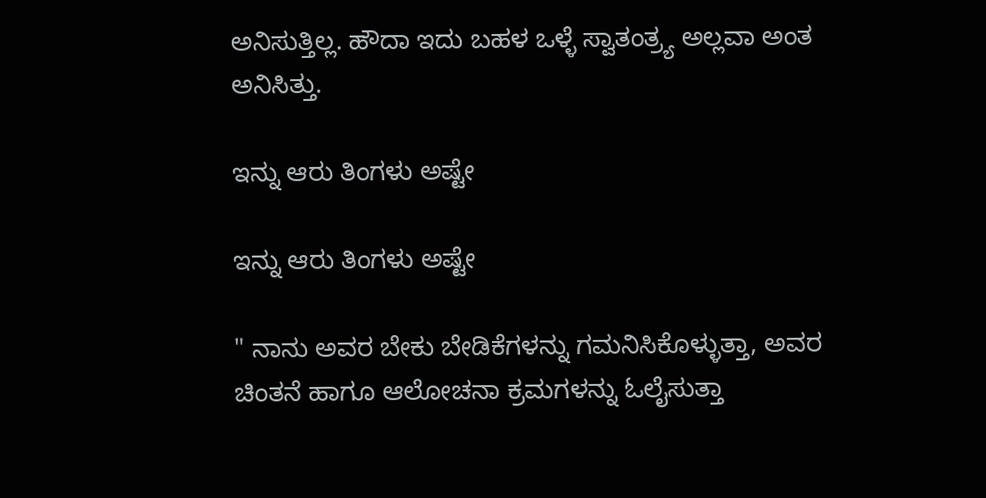ಅನಿಸುತ್ತಿಲ್ಲ. ಹೌದಾ ಇದು ಬಹಳ ಒಳ್ಳೆ ಸ್ವಾತಂತ್ರ್ಯ ಅಲ್ಲವಾ ಅಂತ ಅನಿಸಿತ್ತು.

ಇನ್ನು ಆರು ತಿಂಗಳು ಅಷ್ಟೇ

ಇನ್ನು ಆರು ತಿಂಗಳು ಅಷ್ಟೇ

" ನಾನು ಅವರ ಬೇಕು ಬೇಡಿಕೆಗಳನ್ನು ಗಮನಿಸಿಕೊಳ್ಳುತ್ತಾ, ಅವರ ಚಿಂತನೆ ಹಾಗೂ ಆಲೋಚನಾ ಕ್ರಮಗಳನ್ನು ಓಲೈಸುತ್ತಾ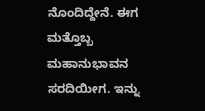ನೊಂದಿದ್ದೇನೆ. ಈಗ ಮತ್ತೊಬ್ಬ ಮಹಾನುಭಾವನ ಸರದಿಯೀಗ. ಇನ್ನು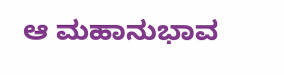ಆ ಮಹಾನುಭಾವ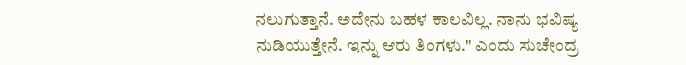ನಲುಗುತ್ತಾನೆ. ಅದೇನು ಬಹಳ ಕಾಲವಿಲ್ಲ. ನಾನು ಭವಿಷ್ಯ ನುಡಿಯುತ್ತೇನೆ. ಇನ್ನು ಆರು ತಿಂಗಳು." ಎಂದು ಸುಚೇಂದ್ರ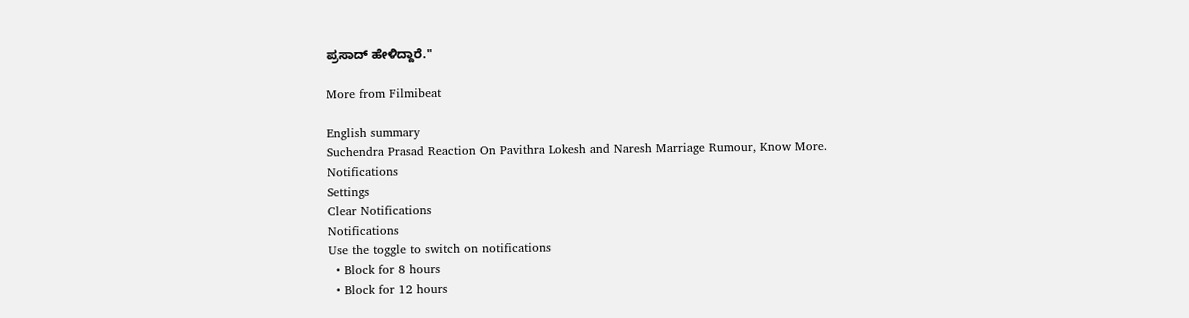ಪ್ರಸಾದ್ ಹೇಳಿದ್ದಾರೆ."

More from Filmibeat

English summary
Suchendra Prasad Reaction On Pavithra Lokesh and Naresh Marriage Rumour, Know More.
Notifications
Settings
Clear Notifications
Notifications
Use the toggle to switch on notifications
  • Block for 8 hours
  • Block for 12 hours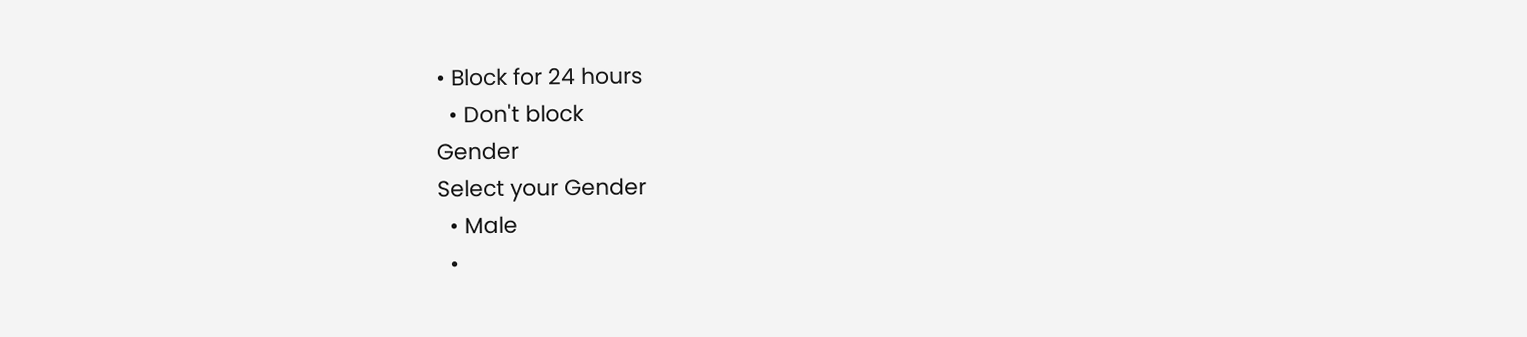• Block for 24 hours
  • Don't block
Gender
Select your Gender
  • Male
  •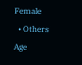Female
  • Others
Age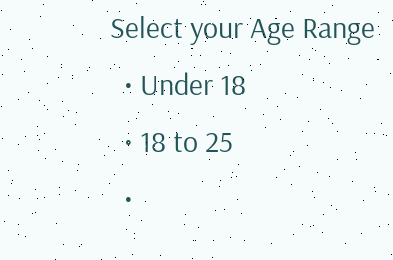Select your Age Range
  • Under 18
  • 18 to 25
  •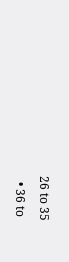26 to 35
  • 36 to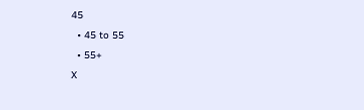45
  • 45 to 55
  • 55+
X